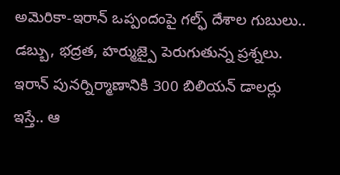అమెరికా-ఇరాన్ ఒప్పందంపై గల్ఫ్ దేశాల గుబులు.. డబ్బు, భద్రత, హర్ముజ్పై పెరుగుతున్న ప్రశ్నలు. ఇరాన్ పునర్నిర్మాణానికి 300 బిలియన్ డాలర్లు ఇస్తే.. ఆ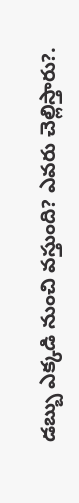డబ్బు ఎక్కడి నుంచి వస్తుంది? ఎవరు చెల్లిస్తారు?.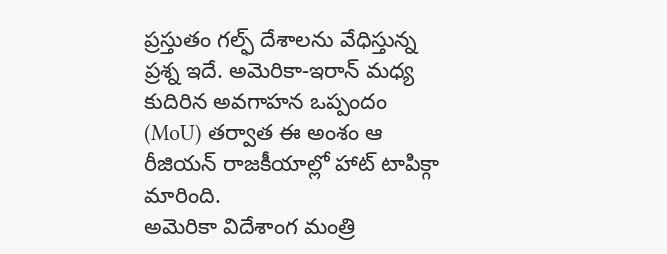ప్రస్తుతం గల్ఫ్ దేశాలను వేధిస్తున్న ప్రశ్న ఇదే. అమెరికా-ఇరాన్ మధ్య కుదిరిన అవగాహన ఒప్పందం (MoU) తర్వాత ఈ అంశం ఆ రీజియన్ రాజకీయాల్లో హాట్ టాపిక్గా మారింది.
అమెరికా విదేశాంగ మంత్రి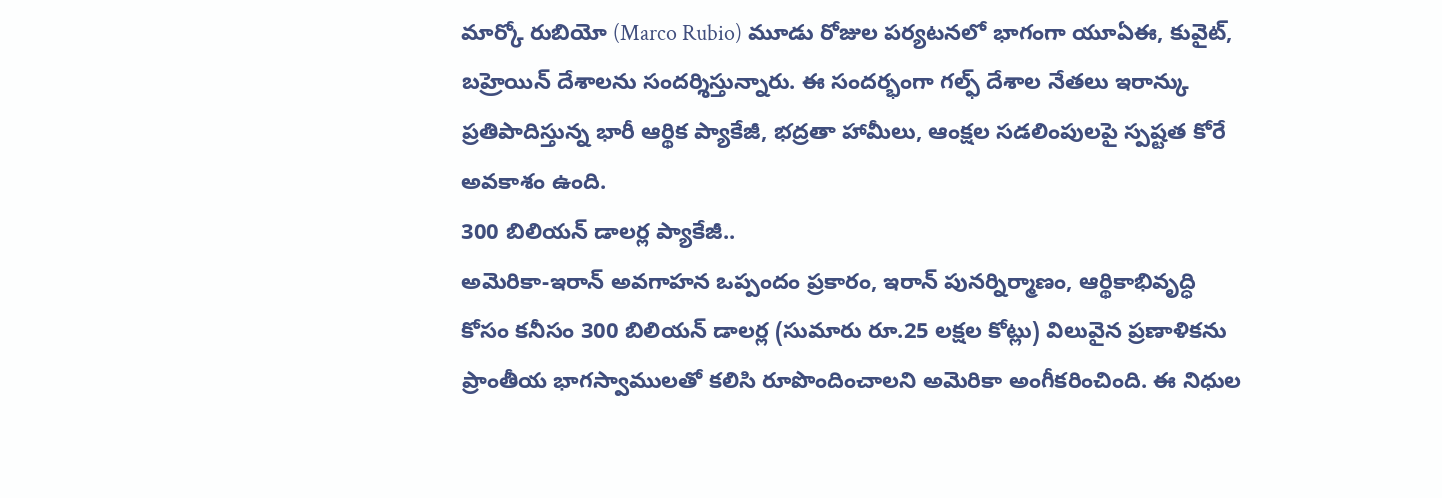మార్కో రుబియో (Marco Rubio) మూడు రోజుల పర్యటనలో భాగంగా యూఏఈ, కువైట్, బహ్రెయిన్ దేశాలను సందర్శిస్తున్నారు. ఈ సందర్భంగా గల్ఫ్ దేశాల నేతలు ఇరాన్కు ప్రతిపాదిస్తున్న భారీ ఆర్థిక ప్యాకేజీ, భద్రతా హామీలు, ఆంక్షల సడలింపులపై స్పష్టత కోరే అవకాశం ఉంది.
300 బిలియన్ డాలర్ల ప్యాకేజీ..
అమెరికా-ఇరాన్ అవగాహన ఒప్పందం ప్రకారం, ఇరాన్ పునర్నిర్మాణం, ఆర్థికాభివృద్ధి కోసం కనీసం 300 బిలియన్ డాలర్ల (సుమారు రూ.25 లక్షల కోట్లు) విలువైన ప్రణాళికను ప్రాంతీయ భాగస్వాములతో కలిసి రూపొందించాలని అమెరికా అంగీకరించింది. ఈ నిధుల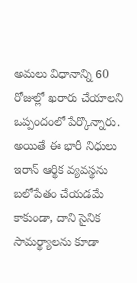అమలు విధానాన్ని 60 రోజుల్లో ఖరారు చేయాలని ఒప్పందంలో పేర్కొన్నారు.
అయితే ఈ భారీ నిధులు ఇరాన్ ఆర్థిక వ్యవస్థను బలోపేతం చేయడమే కాకుండా, దాని సైనిక సామర్థ్యాలను కూడా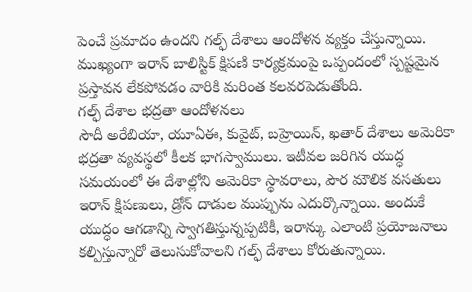పెంచే ప్రమాదం ఉందని గల్ఫ్ దేశాలు ఆందోళన వ్యక్తం చేస్తున్నాయి. ముఖ్యంగా ఇరాన్ బాలిస్టిక్ క్షిపణి కార్యక్రమంపై ఒప్పందంలో స్పష్టమైన ప్రస్తావన లేకపోవడం వారికి మరింత కలవరపెడుతోంది.
గల్ఫ్ దేశాల భద్రతా ఆందోళనలు
సౌదీ అరేబియా, యూఏఈ, కువైట్, బహ్రెయిన్, ఖతార్ దేశాలు అమెరికా భద్రతా వ్యవస్థలో కీలక భాగస్వాములు. ఇటీవల జరిగిన యుద్ధ సమయంలో ఈ దేశాల్లోని అమెరికా స్థావరాలు, పౌర మౌలిక వసతులు ఇరాన్ క్షిపణులు, డ్రోన్ దాడుల ముప్పును ఎదుర్కొన్నాయి. అందుకే యుద్ధం ఆగడాన్ని స్వాగతిస్తున్నప్పటికీ, ఇరాన్కు ఎలాంటి ప్రయోజనాలు కల్పిస్తున్నారో తెలుసుకోవాలని గల్ఫ్ దేశాలు కోరుతున్నాయి.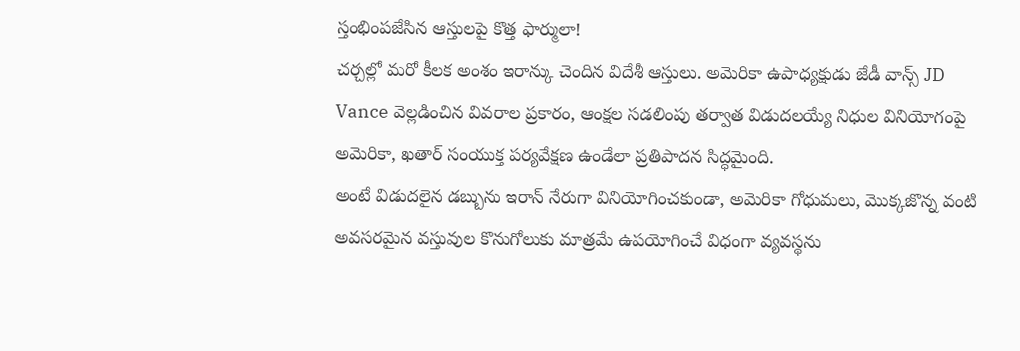స్తంభింపజేసిన ఆస్తులపై కొత్త ఫార్ములా!
చర్చల్లో మరో కీలక అంశం ఇరాన్కు చెందిన విదేశీ ఆస్తులు. అమెరికా ఉపాధ్యక్షుడు జేడీ వాన్స్ JD Vance వెల్లడించిన వివరాల ప్రకారం, ఆంక్షల సడలింపు తర్వాత విడుదలయ్యే నిధుల వినియోగంపై అమెరికా, ఖతార్ సంయుక్త పర్యవేక్షణ ఉండేలా ప్రతిపాదన సిద్ధమైంది.
అంటే విడుదలైన డబ్బును ఇరాన్ నేరుగా వినియోగించకుండా, అమెరికా గోధుమలు, మొక్కజొన్న వంటి అవసరమైన వస్తువుల కొనుగోలుకు మాత్రమే ఉపయోగించే విధంగా వ్యవస్థను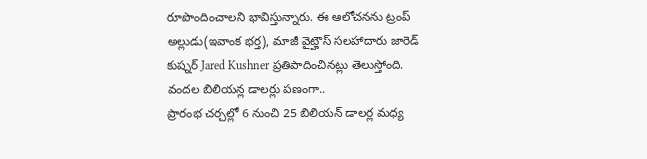రూపొందించాలని భావిస్తున్నారు. ఈ ఆలోచనను ట్రంప్ అల్లుడు(ఇవాంక భర్త), మాజీ వైట్హౌస్ సలహాదారు జారెడ్ కుష్నర్ Jared Kushner ప్రతిపాదించినట్లు తెలుస్తోంది.
వందల బిలియన్ల డాలర్లు పణంగా..
ప్రారంభ చర్చల్లో 6 నుంచి 25 బిలియన్ డాలర్ల మధ్య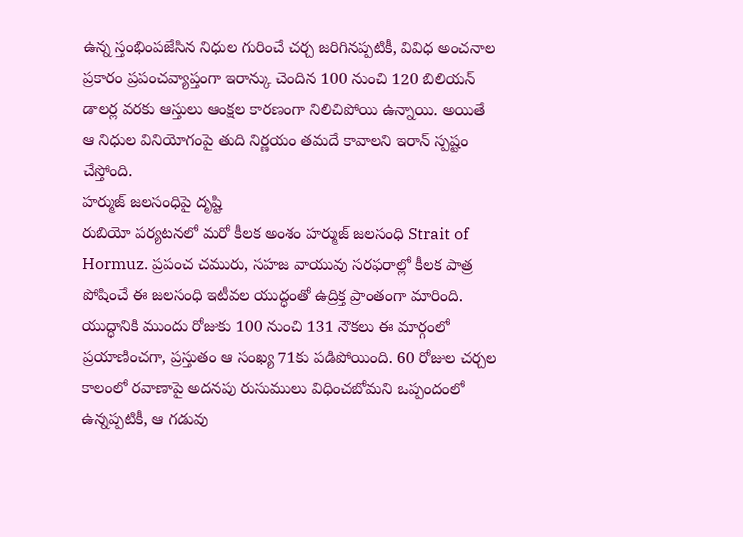ఉన్న స్తంభింపజేసిన నిధుల గురించే చర్చ జరిగినప్పటికీ, వివిధ అంచనాల ప్రకారం ప్రపంచవ్యాప్తంగా ఇరాన్కు చెందిన 100 నుంచి 120 బిలియన్ డాలర్ల వరకు ఆస్తులు ఆంక్షల కారణంగా నిలిచిపోయి ఉన్నాయి. అయితే ఆ నిధుల వినియోగంపై తుది నిర్ణయం తమదే కావాలని ఇరాన్ స్పష్టం చేస్తోంది.
హర్ముజ్ జలసంధిపై దృష్టి
రుబియో పర్యటనలో మరో కీలక అంశం హర్ముజ్ జలసంధి Strait of Hormuz. ప్రపంచ చమురు, సహజ వాయువు సరఫరాల్లో కీలక పాత్ర పోషించే ఈ జలసంధి ఇటీవల యుద్ధంతో ఉద్రిక్త ప్రాంతంగా మారింది. యుద్ధానికి ముందు రోజుకు 100 నుంచి 131 నౌకలు ఈ మార్గంలో ప్రయాణించగా, ప్రస్తుతం ఆ సంఖ్య 71కు పడిపోయింది. 60 రోజుల చర్చల కాలంలో రవాణాపై అదనపు రుసుములు విధించబోమని ఒప్పందంలో ఉన్నప్పటికీ, ఆ గడువు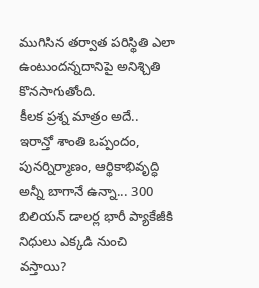ముగిసిన తర్వాత పరిస్థితి ఎలా ఉంటుందన్నదానిపై అనిశ్చితి కొనసాగుతోంది.
కీలక ప్రశ్న మాత్రం అదే..
ఇరాన్తో శాంతి ఒప్పందం, పునర్నిర్మాణం, ఆర్థికాభివృద్ధి అన్నీ బాగానే ఉన్నా... 300 బిలియన్ డాలర్ల భారీ ప్యాకేజీకి నిధులు ఎక్కడి నుంచి వస్తాయి?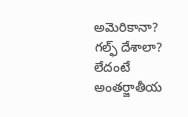అమెరికానా? గల్ఫ్ దేశాలా? లేదంటే అంతర్జాతీయ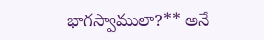భాగస్వాములా?** అనే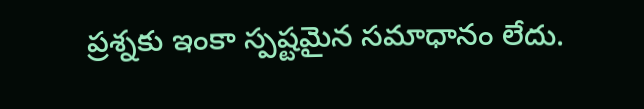ప్రశ్నకు ఇంకా స్పష్టమైన సమాధానం లేదు.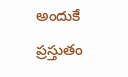అందుకే ప్రస్తుతం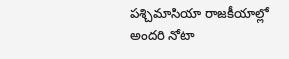పశ్చిమాసియా రాజకీయాల్లో అందరి నోటా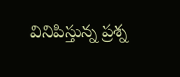వినిపిస్తున్న ప్రశ్న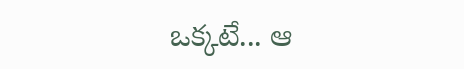ఒక్కటే... ఆ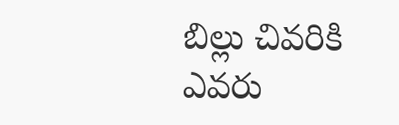బిల్లు చివరికి ఎవరు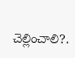చెల్లించాలి?.